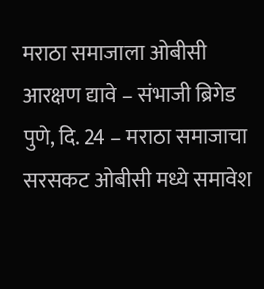मराठा समाजाला ओबीसी आरक्षण द्यावे – संभाजी ब्रिगेड
पुणे, दि. 24 – मराठा समाजाचा सरसकट ओबीसी मध्ये समावेश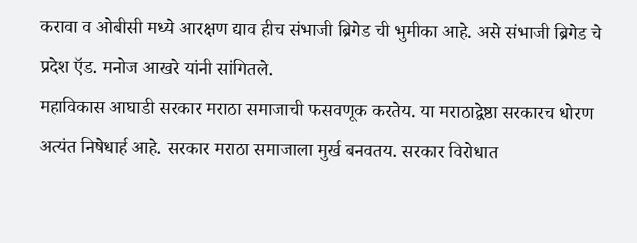करावा व ओबीसी मध्ये आरक्षण द्याव हीच संभाजी ब्रिगेड ची भुमीका आहे. असे संभाजी ब्रिगेड चे प्रदेश ऍड. मनोज आखरे यांनी सांगितले.
महाविकास आघाडी सरकार मराठा समाजाची फसवणूक करतेय. या मराठाद्वेष्ठा सरकारच धोरण अत्यंत निषेधार्ह आहे. सरकार मराठा समाजाला मुर्ख बनवतय. सरकार विरोधात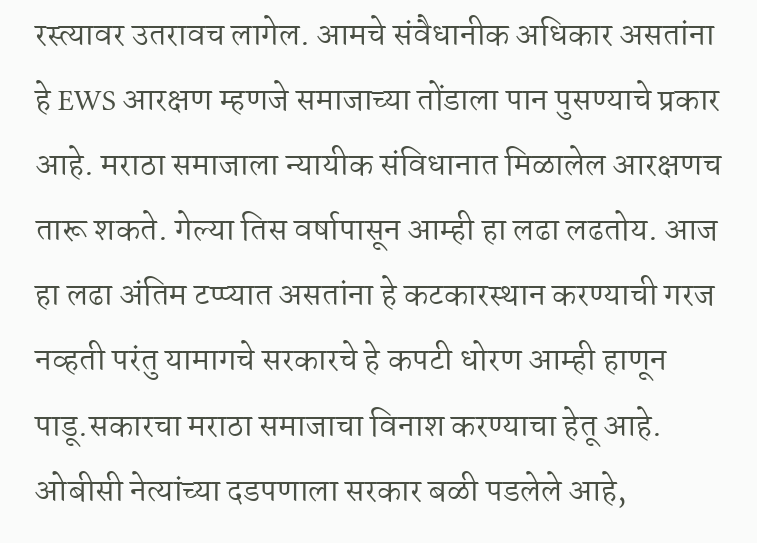रस्त्यावर उतरावच लागेल. आमचे संवैधानीक अधिकार असतांना हे EWS आरक्षण म्हणजे समाजाच्या तोंडाला पान पुसण्याचे प्रकार आहे. मराठा समाजाला न्यायीक संविधानात मिळालेल आरक्षणच तारू शकते. गेल्या तिस वर्षापासून आम्ही हा लढा लढतोय. आज हा लढा अंतिम टप्प्यात असतांना हे कटकारस्थान करण्याची गरज नव्हती परंतु यामागचे सरकारचे हे कपटी धोरण आम्ही हाणून पाडू.सकारचा मराठा समाजाचा विनाश करण्याचा हेतू आहे. ओबीसी नेत्यांच्या दडपणाला सरकार बळी पडलेले आहे,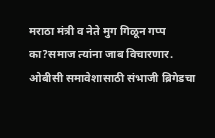मराठा मंत्री व नेते मुग गिळून गप्प का?समाज त्यांना जाब विचारणार. ओबीसी समावेशासाठी संभाजी ब्रिगेडचा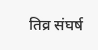तिव्र संघर्ष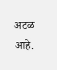अटळ आहे.